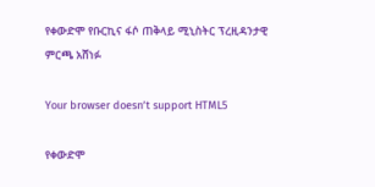የቀውድሞ የቡርኪና ፋሶ ጠቅላይ ሚኒስትር ፕረዚዳንታዊ ምርጫ አሸነፉ

Your browser doesn’t support HTML5

የቀውድሞ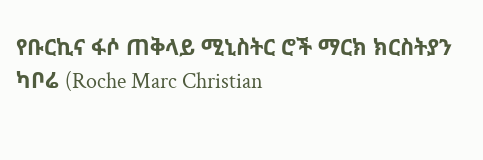የቡርኪና ፋሶ ጠቅላይ ሚኒስትር ሮች ማርክ ክርስትያን ካቦሬ (Roche Marc Christian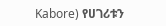Kabore) የሀገሪቱን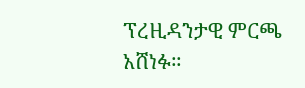ፕረዚዳንታዊ ምርጫ አሸነፉ።